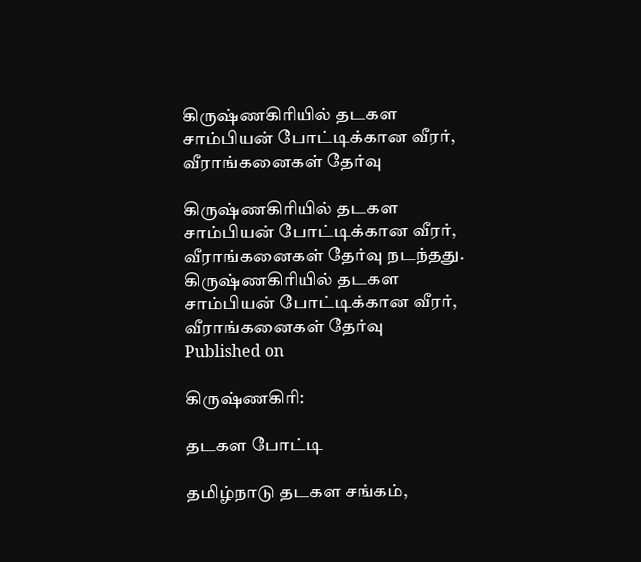கிருஷ்ணகிரியில் தடகள சாம்பியன் போட்டிக்கான வீரர், வீராங்கனைகள் தேர்வு

கிருஷ்ணகிரியில் தடகள சாம்பியன் போட்டிக்கான வீரர், வீராங்கனைகள் தேர்வு நடந்தது.
கிருஷ்ணகிரியில் தடகள சாம்பியன் போட்டிக்கான வீரர், வீராங்கனைகள் தேர்வு
Published on

கிருஷ்ணகிரி:

தடகள போட்டி

தமிழ்நாடு தடகள சங்கம்,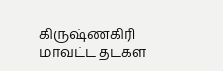கிருஷ்ணகிரி மாவட்ட தடகள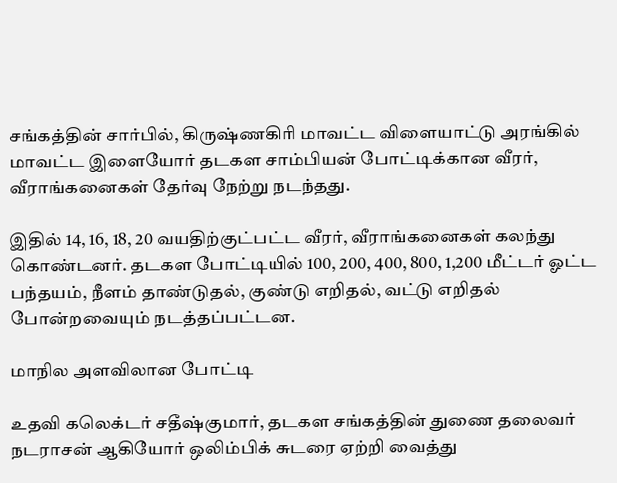சங்கத்தின் சார்பில், கிருஷ்ணகிரி மாவட்ட விளையாட்டு அரங்கில் மாவட்ட இளையோர் தடகள சாம்பியன் போட்டிக்கான வீரர், வீராங்கனைகள் தேர்வு நேற்று நடந்தது.

இதில் 14, 16, 18, 20 வயதிற்குட்பட்ட வீரர், வீராங்கனைகள் கலந்து கொண்டனர். தடகள போட்டியில் 100, 200, 400, 800, 1,200 மீட்டர் ஓட்ட பந்தயம், நீளம் தாண்டுதல், குண்டு எறிதல், வட்டு எறிதல் போன்றவையும் நடத்தப்பட்டன.

மாநில அளவிலான போட்டி

உதவி கலெக்டர் சதீஷ்குமார், தடகள சங்கத்தின் துணை தலைவர் நடராசன் ஆகியோர் ஒலிம்பிக் சுடரை ஏற்றி வைத்து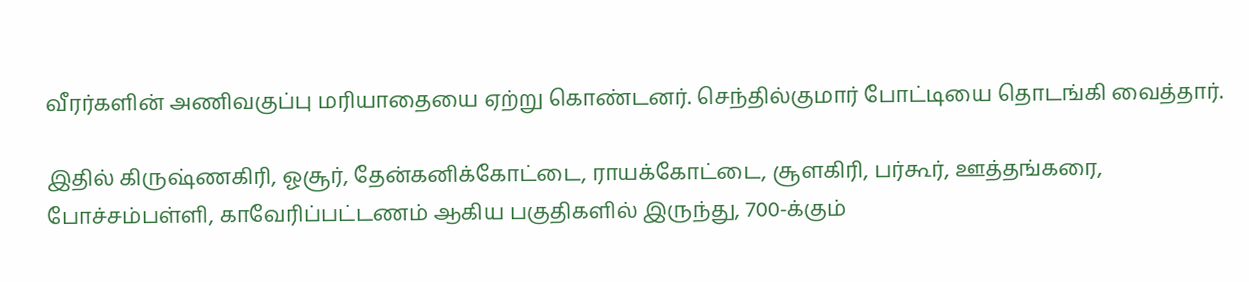வீரர்களின் அணிவகுப்பு மரியாதையை ஏற்று கொண்டனர். செந்தில்குமார் போட்டியை தொடங்கி வைத்தார்.

இதில் கிருஷ்ணகிரி, ஓசூர், தேன்கனிக்கோட்டை, ராயக்கோட்டை, சூளகிரி, பர்கூர், ஊத்தங்கரை, போச்சம்பள்ளி, காவேரிப்பட்டணம் ஆகிய பகுதிகளில் இருந்து, 700-க்கும்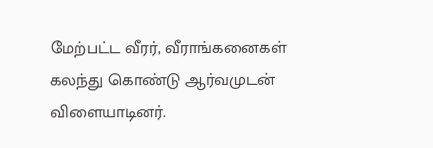மேற்பட்ட வீரர், வீராங்கனைகள் கலந்து கொண்டு ஆர்வமுடன் விளையாடினர்.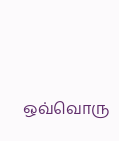ஒவ்வொரு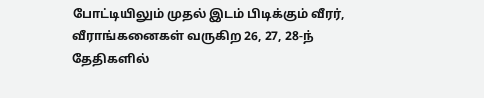போட்டியிலும் முதல் இடம் பிடிக்கும் வீரர், வீராங்கனைகள் வருகிற 26, 27, 28-ந் தேதிகளில்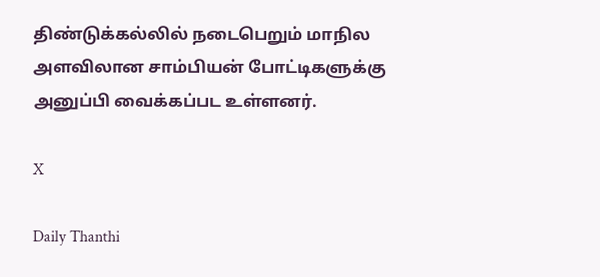திண்டுக்கல்லில் நடைபெறும் மாநில அளவிலான சாம்பியன் போட்டிகளுக்கு அனுப்பி வைக்கப்பட உள்ளனர்.

X

Daily Thanthi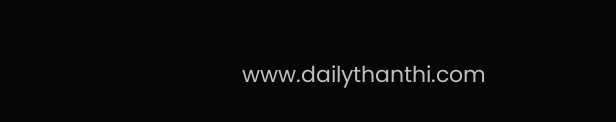www.dailythanthi.com